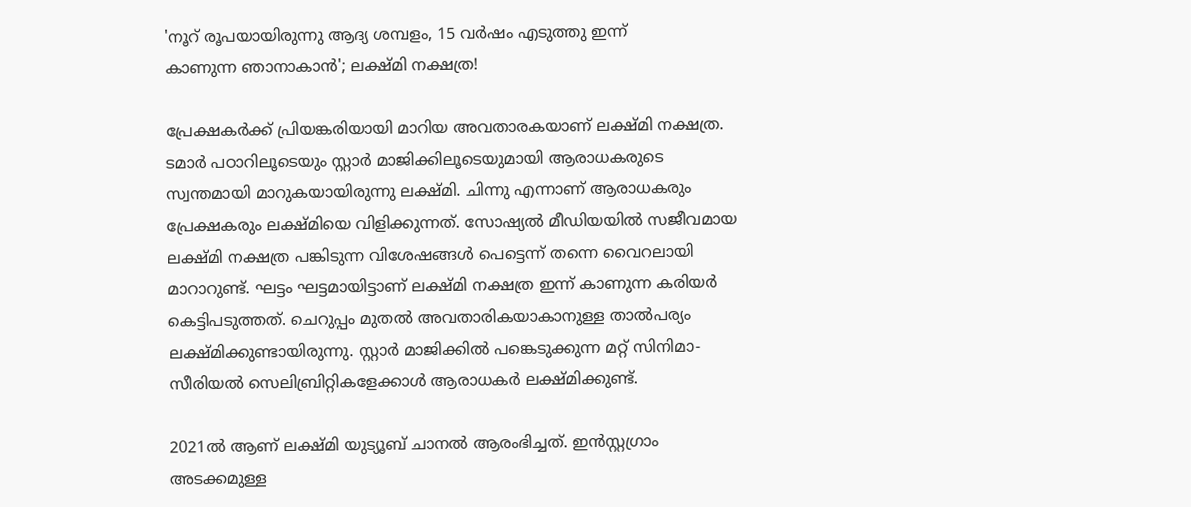'നൂറ് രൂപയായിരുന്നു ആദ്യ ശമ്പളം, 15 വർഷം എടുത്തു ഇന്ന് കാണുന്ന ‍ഞാനാകാൻ'; ലക്ഷ്മി നക്ഷത്ര!

പ്രേക്ഷകർക്ക് പ്രിയങ്കരിയായി മാറിയ അവതാരകയാണ് ലക്ഷ്മി നക്ഷത്ര. ടമാർ പഠാറിലൂടെയും സ്റ്റാർ മാജിക്കിലൂടെയുമായി ആരാധകരുടെ സ്വന്തമായി മാറുകയായിരുന്നു ലക്ഷ്മി. ചിന്നു എന്നാണ് ആരാധകരും പ്രേക്ഷകരും ലക്ഷ്മിയെ വിളിക്കുന്നത്. സോഷ്യൽ മീഡിയയിൽ സജീവമായ ലക്ഷ്മി നക്ഷത്ര പങ്കിടുന്ന വിശേഷങ്ങൾ പെട്ടെന്ന് തന്നെ വൈറലായി മാറാറുണ്ട്. ഘട്ടം ഘട്ടമായിട്ടാണ് ലക്ഷ്മി നക്ഷത്ര ഇന്ന് കാണുന്ന കരിയർ കെട്ടിപടുത്തത്. ചെറുപ്പം മുതൽ‌ അവതാരികയാകാനുള്ള താൽപര്യം ലക്ഷ്മിക്കുണ്ടായിരുന്നു. സ്റ്റാർ മാജിക്കിൽ പങ്കെടുക്കുന്ന മറ്റ് സിനിമാ-സീരിയൽ സെലിബ്രിറ്റികളേക്കാൾ ആരാധകർ ലക്ഷ്മിക്കുണ്ട്.

2021ൽ ആണ് ലക്ഷ്മി യുട്യൂബ് ചാനൽ ആരംഭിച്ചത്. ഇൻസ്റ്റഗ്രാം അടക്കമുള്ള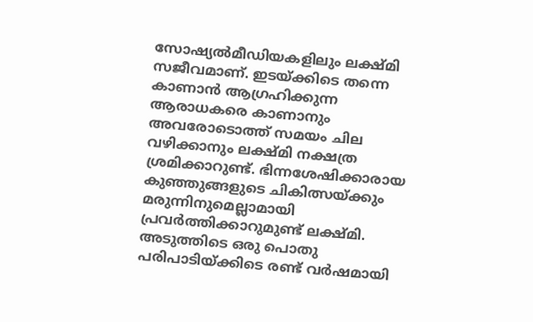സോഷ്യൽമീഡിയകളിലും ലക്ഷ്മി സജീവമാണ്. ഇടയ്ക്കിടെ തന്നെ കാണാൻ ആഗ്രഹിക്കുന്ന ആരാധകരെ കാണാനും അവരോടൊത്ത് സമയം ചില വഴിക്കാനും ലക്ഷ്മി നക്ഷത്ര ശ്രമിക്കാറുണ്ട്. ഭിന്നശേഷിക്കാരായ കുഞ്ഞുങ്ങളുടെ ചികിത്സയ്ക്കും മരുന്നിനുമെല്ലാമായി പ്രവർത്തിക്കാറുമുണ്ട് ലക്ഷ്മി. അടുത്തിടെ ഒരു പൊതു പരിപാടിയ്ക്കിടെ രണ്ട് വർഷമായി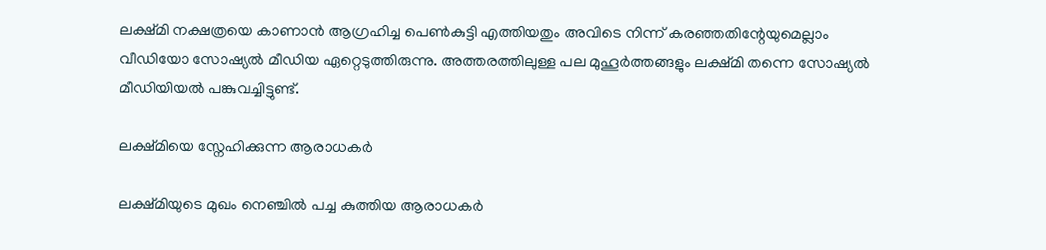ലക്ഷ്മി നക്ഷത്രയെ കാണാൻ ആഗ്രഹിച്ച പെൺകുട്ടി എത്തിയതും അവിടെ നിന്ന് കരഞ്ഞതിന്റേയുമെല്ലാം വീഡിയോ സോഷ്യൽ മീഡിയ ഏറ്റെടുത്തിരുന്നു. അത്തരത്തിലുള്ള പല മുഹൂർത്തങ്ങളും ലക്ഷ്മി തന്നെ സോഷ്യൽ മീഡിയിയൽ പങ്കുവച്ചിട്ടുണ്ട്.

ലക്ഷ്മിയെ സ്നേഹിക്കുന്ന ആരാധകർ

ലക്ഷ്മിയുടെ മുഖം നെ‍ഞ്ചിൽ പച്ച കുത്തിയ ആരാധകർ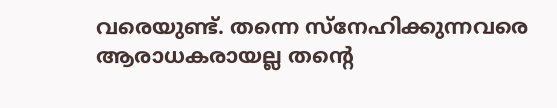വരെയുണ്ട്. തന്നെ സ്നേഹിക്കുന്നവരെ ആരാധകരായല്ല തന്റെ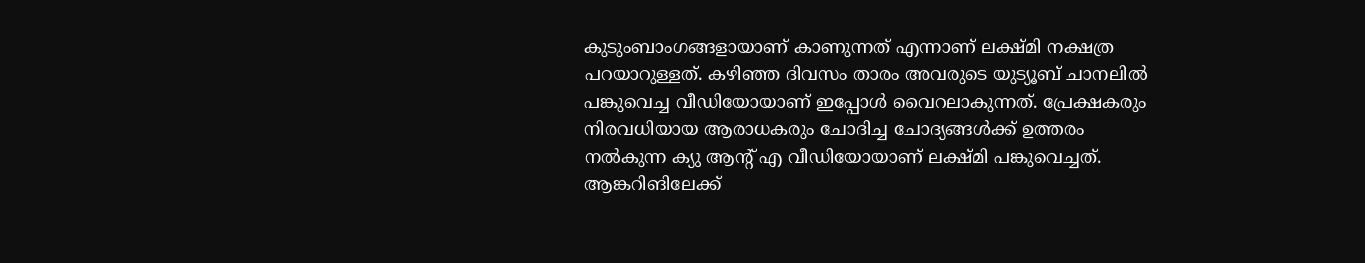കുടുംബാംഗങ്ങളായാണ് കാണുന്നത് എന്നാണ് ലക്ഷ്മി നക്ഷത്ര പറയാറുള്ളത്. കഴിഞ്ഞ ദിവസം താരം അവരുടെ യുട്യൂബ് ചാനലിൽ പങ്കുവെച്ച വീഡിയോയാണ് ഇപ്പോൾ വൈറലാകുന്നത്. പ്രേക്ഷകരും നിരവധിയായ ആരാധകരും ചോദിച്ച ചോദ്യങ്ങൾക്ക് ഉത്തരം നൽകുന്ന ക്യു ആന്റ് എ വീഡിയോയാണ് ലക്ഷ്മി പങ്കുവെച്ചത്. ആങ്കറിങിലേക്ക്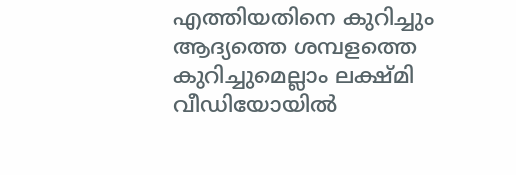എത്തിയതിനെ കുറിച്ചും ആദ്യത്തെ ശമ്പളത്തെ കുറിച്ചുമെല്ലാം ലക്ഷ്മി വീഡിയോയിൽ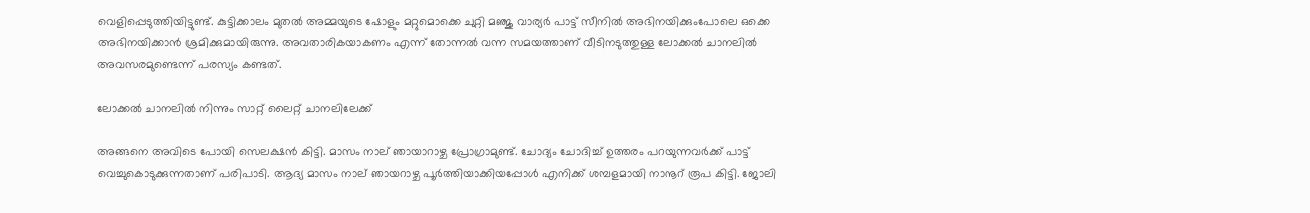വെളിപ്പെടുത്തിയിട്ടുണ്ട്. കുട്ടിക്കാലം മുതൽ അമ്മയുടെ ഷോളും മറ്റുമൊക്കെ ചുറ്റി മ‍ഞ്ജു വാര്യർ പാട്ട് സീനിൽ‌ അഭിനയിക്കുംപോലെ ഒക്കെ അഭിനയിക്കാൻ ശ്രമിക്കുമായിരുന്നു. അവതാരികയാകണം എന്ന് തോന്നൽ വന്ന സമയത്താണ് വീടിനടുത്തുള്ള ലോക്കൽ ചാനലിൽ അവസരമുണ്ടെന്ന് പരസ്യം കണ്ട‌ത്.

ലോക്കൽ ചാനലിൽ നിന്നും സാറ്റ് ലൈറ്റ് ചാനലിലേക്ക്

അങ്ങനെ അവിടെ പോയി സെലക്ഷൻ കിട്ടി. മാസം നാല് ഞായാറാഴ്ച പ്രോഗ്രാമുണ്ട്. ചോദ്യം ചോദിച്ച് ഉത്തരം പറയുന്നവർക്ക് പാട്ട് വെച്ചുകൊടുക്കുന്നതാണ് പരിപാടി. ആദ്യ മാസം നാല് ഞായറാഴ്ച പൂർത്തിയാക്കിയപ്പോൾ എനിക്ക് ശമ്പളമായി നാനൂറ് രൂപ കിട്ടി‌. ജോലി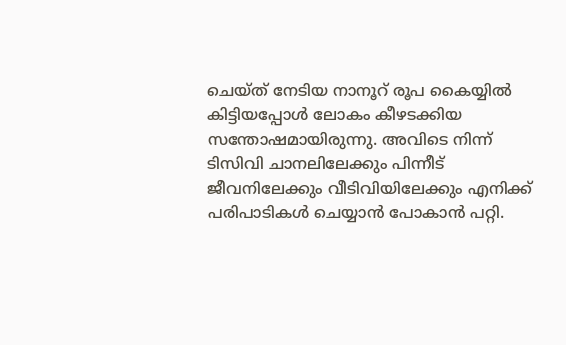ചെയ്ത് നേടിയ നാനൂറ് രൂപ കൈയ്യിൽ കിട്ടിയപ്പോൾ ലോകം കീഴടക്കിയ സന്തോഷമായിരുന്നു. അവിടെ നിന്ന് ടിസിവി ചാനലിലേക്കും പിന്നീട് ജീവനിലേക്കും വീടിവിയിലേക്കും എനിക്ക് പരിപാടികൾ ചെയ്യാൻ പോകാൻ പറ്റി.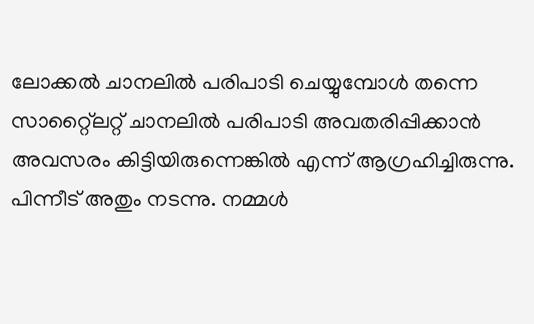ലോക്കൽ ചാനലിൽ പരിപാടി ചെയ്യുമ്പോൾ തന്നെ സാറ്റ്ലൈറ്റ് ചാനലിൽ പരിപാടി അവതരിപ്പിക്കാൻ അവസരം കിട്ടിയിരുന്നെങ്കിൽ എന്ന് ആഗ്രഹിച്ചിരുന്നു. പിന്നീട് അതും നടന്നു. നമ്മൾ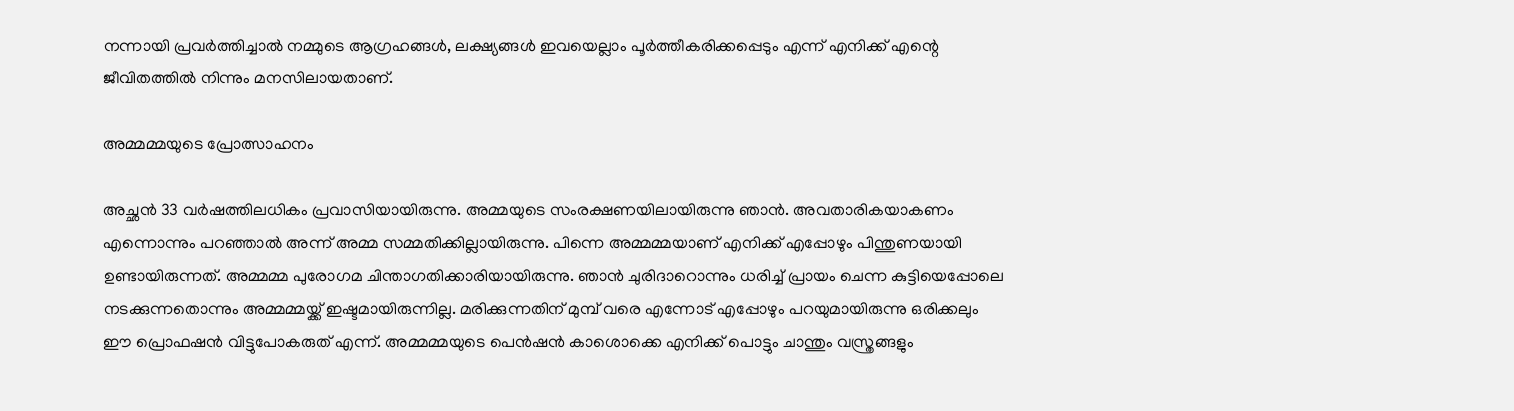നന്നായി പ്രവർത്തിച്ചാൽ നമ്മുടെ ആഗ്രഹങ്ങൾ, ലക്ഷ്യങ്ങൾ ഇവയെല്ലാം പൂർത്തീകരിക്കപ്പെടും എന്ന് എനിക്ക് എന്റെ ജീവിതത്തിൽ നിന്നും മനസിലായതാണ്.

അമ്മമ്മയുടെ പ്രോത്സാഹനം

അച്ഛൻ 33 വർഷത്തിലധികം പ്രവാസിയായിരുന്നു. അമ്മയുടെ സംരക്ഷണയിലായിരുന്നു ‍ഞാൻ. അവതാരികയാകണം എന്നൊന്നും പറഞ്ഞാൽ അന്ന് അമ്മ സമ്മതിക്കില്ലായിരുന്നു. പിന്നെ അമ്മമ്മയാണ് എനിക്ക് എപ്പോഴും പിന്തുണയായി ഉണ്ടായിരുന്നത്. അമ്മമ്മ പുരോഗമ ചിന്താഗതിക്കാരിയായിരുന്നു. ഞാൻ ചുരിദാറൊന്നും ധരിച്ച് പ്രായം ചെന്ന കുട്ടിയെപ്പോലെ നടക്കുന്നതൊന്നും അമ്മമ്മയ്ക്ക് ഇഷ്ടമായിരുന്നില്ല. മരിക്കുന്നതിന് മുമ്പ് വരെ എന്നോട് എപ്പോഴും പറയുമായിരുന്നു ഒരിക്കലും ഈ പ്രൊഫഷൻ വിട്ടുപോകരുത് എന്ന്. അമ്മമ്മയുടെ പെൻഷൻ കാശൊക്കെ എനിക്ക് പൊട്ടും ചാന്തും വസ്ത്രങ്ങളും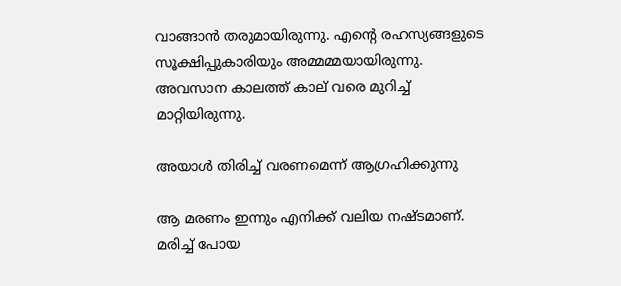വാങ്ങാൻ തരുമായിരുന്നു. എന്റെ രഹസ്യങ്ങളുടെ സൂക്ഷിപ്പുകാരിയും അമ്മമ്മയായിരുന്നു. അവസാന കാലത്ത് കാല് വരെ മുറിച്ച് മാറ്റിയിരുന്നു.

അയാൾ തിരിച്ച് വരണമെന്ന് ആഗ്രഹിക്കുന്നു

ആ മരണം ഇന്നും എനിക്ക് വലിയ നഷ്ടമാണ്. മരിച്ച് പോയ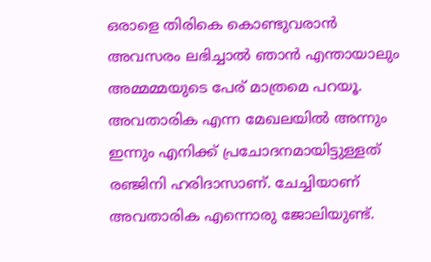ഒരാളെ തിരികെ കൊണ്ടുവരാൻ അവസരം ലഭിച്ചാൽ‌ ഞാൻ എന്തായാലും അമ്മമ്മയുടെ പേര് മാത്രമെ പറയൂ. അവതാരിക എന്ന മേഖലയിൽ അന്നും ഇന്നും എനിക്ക് പ്രചോദനമായിട്ടുള്ളത് രഞ്ജിനി ഹരിദാസാണ്. ചേച്ചിയാണ് അവതാരിക എന്നൊരു ജോലിയുണ്ട്.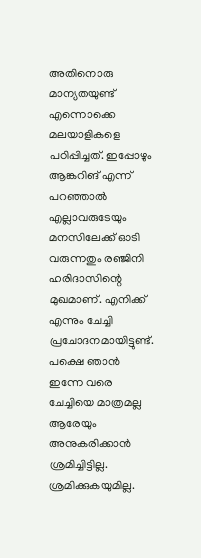അതിനൊരു മാന്യതയുണ്ട് എന്നൊക്കെ മലയാളികളെ പഠിപ്പിച്ചത്. ഇപ്പോഴും ആങ്കറിങ് എന്ന് പറഞ്ഞാൽ എല്ലാവരുടേയും മനസിലേക്ക് ഓടി വരുന്നതും രഞ്ജിനി ഹരിദാസിന്റെ മുഖമാണ്. എനിക്ക് എന്നും ചേച്ചി പ്രചോദനമായിട്ടുണ്ട്. പക്ഷെ ഞാൻ ഇന്നേ വരെ ചേച്ചിയെ മാത്രമല്ല ആരേയും അനുകരിക്കാൻ ശ്രമിച്ചിട്ടില്ല. ശ്രമിക്കുകയുമില്ല.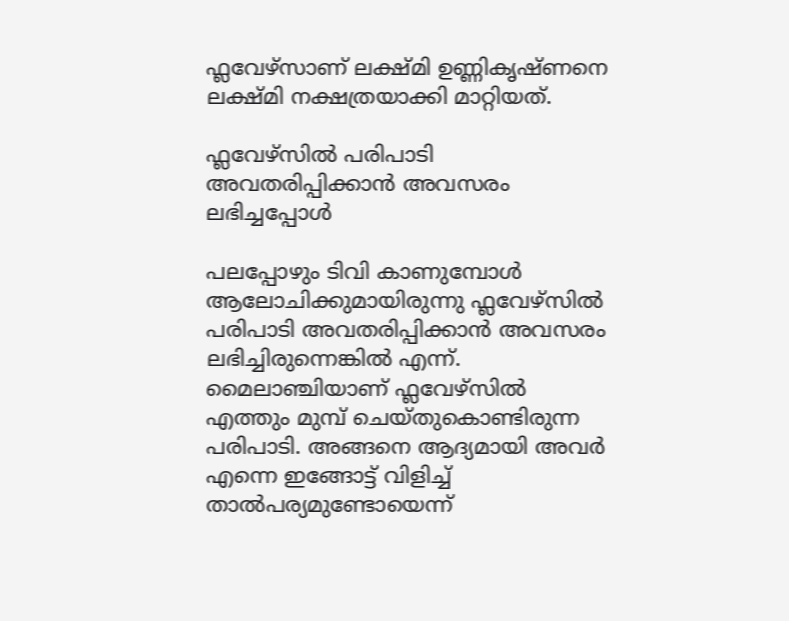ഫ്ലവേഴ്സാണ് ലക്ഷ്മി ഉണ്ണികൃഷ്ണനെ ലക്ഷ്മി നക്ഷത്രയാക്കി മാറ്റിയത്.

ഫ്ലവേഴ്സിൽ പരിപാടി അവതരിപ്പിക്കാൻ അവസരം ലഭിച്ചപ്പോൾ

പലപ്പോഴും ടിവി കാണുമ്പോൾ ആലോചിക്കുമായിരുന്നു ഫ്ലവേഴ്സിൽ പരിപാടി അവതരിപ്പിക്കാൻ അവസരം ലഭിച്ചിരുന്നെങ്കിൽ എന്ന്. മൈലാഞ്ചിയാണ് ഫ്ലവേഴ്സിൽ‌ എത്തും മുമ്പ് ചെയ്തുകൊണ്ടിരുന്ന പരിപാടി. അങ്ങനെ ആദ്യമായി അവർ എന്നെ ഇങ്ങോട്ട് വിളിച്ച് താൽപര്യമുണ്ടോയെന്ന്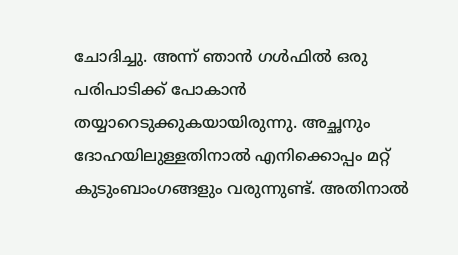ചോദിച്ചു. അന്ന് ഞാൻ ഗൾഫിൽ ഒരു പരിപാടിക്ക് പോകാൻ തയ്യാറെടുക്കുകയായിരുന്നു. അച്ഛനും ദോഹയിലുള്ളതിനാൽ എനിക്കൊപ്പം മറ്റ് കുടുംബാംഗങ്ങളും വരുന്നുണ്ട്. അതിനാൽ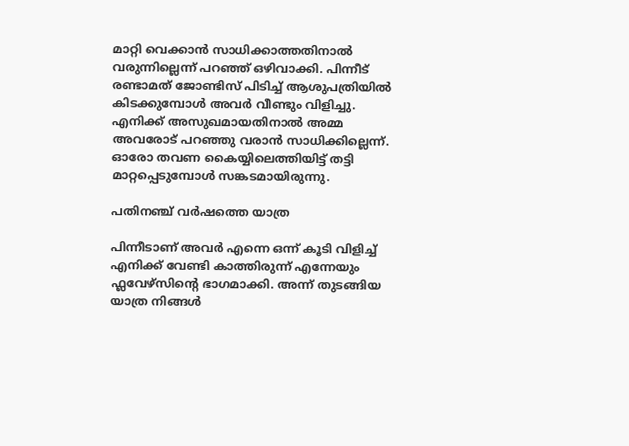മാറ്റി വെക്കാൻ സാധിക്കാത്തതിനാൽ വരുന്നില്ലെന്ന് പറഞ്ഞ് ഒഴിവാക്കി. പിന്നീട് രണ്ടാമത് ജോണ്ടിസ് പിടിച്ച് ആശുപത്രിയിൽ കിടക്കുമ്പോൾ അവർ വീണ്ടും വിളിച്ചു. എനിക്ക് അസുഖമായതിനാൽ അമ്മ അവരോട് പറഞ്ഞു വരാൻ സാധിക്കില്ലെന്ന്. ഓരോ തവണ കൈയ്യിലെത്തിയിട്ട് തട്ടി മാറ്റപ്പെടുമ്പോൾ സങ്കടമായിരുന്നു.

പതിനഞ്ച് വർഷത്തെ യാത്ര

പിന്നീടാണ് അവർ‌ എന്നെ ഒന്ന് കൂടി വിളിച്ച് എനിക്ക് വേണ്ടി കാത്തിരുന്ന് എന്നേയും ഫ്ലവേഴ്സിന്റെ ഭാഗമാക്കി. അന്ന് തുടങ്ങിയ യാത്ര നിങ്ങൾ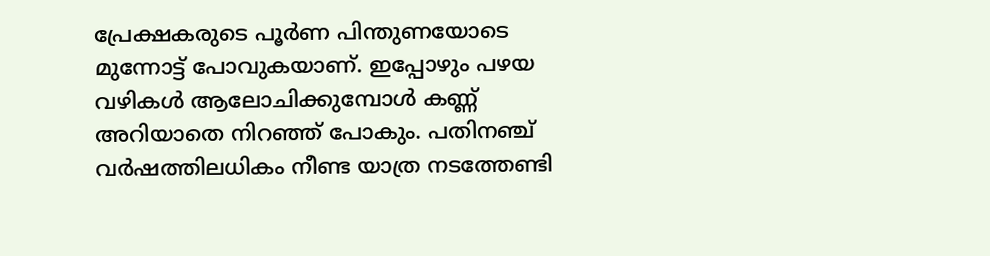പ്രേക്ഷകരുടെ പൂർണ പിന്തുണയോടെ മുന്നോട്ട് പോവുകയാണ്. ഇപ്പോഴും പഴയ വഴികൾ ആലോചിക്കുമ്പോൾ കണ്ണ് അറിയാതെ നിറഞ്ഞ് പോകും. പതിനഞ്ച് വർഷത്തിലധികം നീണ്ട യാത്ര നടത്തേണ്ടി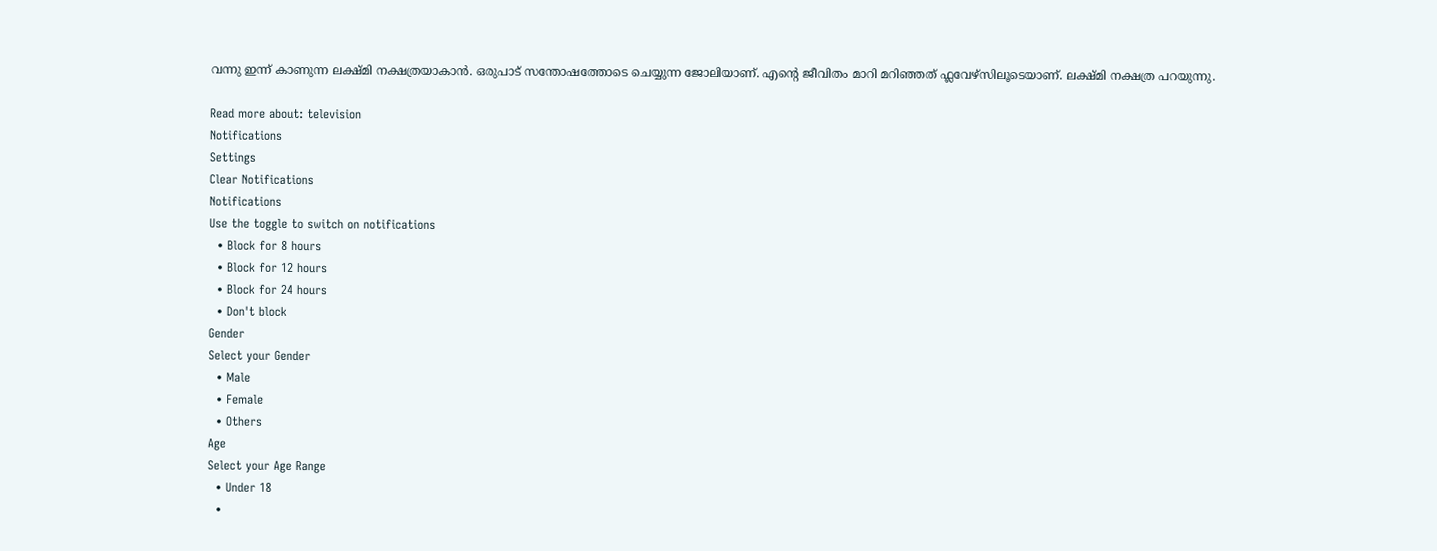വന്നു ഇന്ന് കാണുന്ന ലക്ഷ്മി നക്ഷത്രയാകാൻ. ഒരുപാട് സന്തോഷത്തോടെ ചെയ്യുന്ന ജോലിയാണ്. എന്റെ ജീവിതം മാറി മറിഞ്ഞത് ഫ്ലവേഴ്സിലൂടെയാണ്. ലക്ഷ്മി നക്ഷത്ര പറയുന്നു.

Read more about: television
Notifications
Settings
Clear Notifications
Notifications
Use the toggle to switch on notifications
  • Block for 8 hours
  • Block for 12 hours
  • Block for 24 hours
  • Don't block
Gender
Select your Gender
  • Male
  • Female
  • Others
Age
Select your Age Range
  • Under 18
  •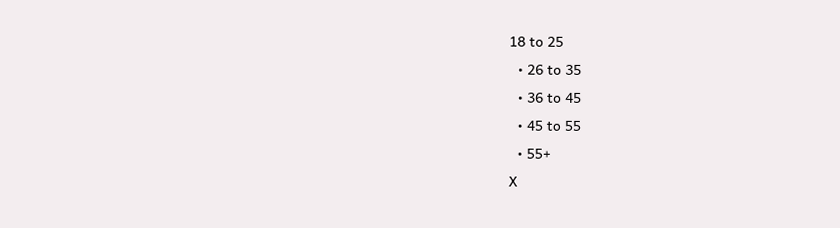18 to 25
  • 26 to 35
  • 36 to 45
  • 45 to 55
  • 55+
X